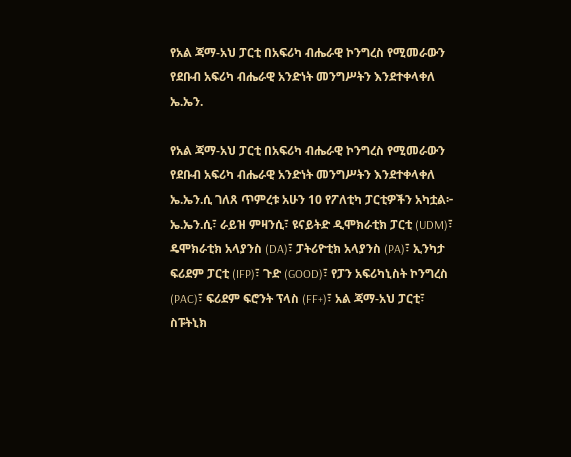የአል ጃማ-አህ ፓርቲ በአፍሪካ ብሔራዊ ኮንግረስ የሚመራውን የደቡብ አፍሪካ ብሔራዊ አንድነት መንግሥትን እንደተቀላቀለ ኤ.ኤን.

የአል ጃማ-አህ ፓርቲ በአፍሪካ ብሔራዊ ኮንግረስ የሚመራውን የደቡብ አፍሪካ ብሔራዊ አንድነት መንግሥትን እንደተቀላቀለ ኤ.ኤን.ሲ ገለጸ ጥምረቱ አሁን 10 የፖለቲካ ፓርቲዎችን አካቷል፦ ኤ.ኤን.ሲ፣ ራይዝ ምዛንሲ፣ ዩናይትድ ዲሞክራቲክ ፓርቲ (UDM)፣ ዴሞክራቲክ አላያንስ (DA)፣ ፓትሪዮቲክ አላያንስ (PA)፣ ኢንካታ ፍሪደም ፓርቲ (IFP)፣ ጉድ (GOOD)፣ የፓን አፍሪካኒስት ኮንግረስ (PAC)፣ ፍሪደም ፍሮንት ፕላስ (FF+)፣ አል ጃማ-አህ ፓርቲ፣ ስፑትኒክ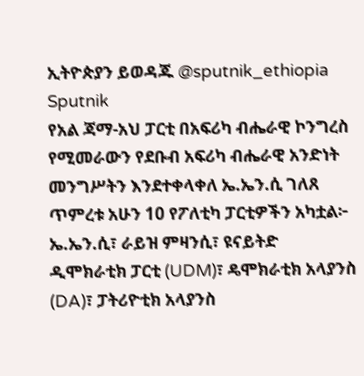ኢትዮጵያን ይወዳጁ @sputnik_ethiopia
Sputnik
የአል ጃማ-አህ ፓርቲ በአፍሪካ ብሔራዊ ኮንግረስ የሚመራውን የደቡብ አፍሪካ ብሔራዊ አንድነት መንግሥትን እንደተቀላቀለ ኤ.ኤን.ሲ ገለጸ ጥምረቱ አሁን 10 የፖለቲካ ፓርቲዎችን አካቷል፦ ኤ.ኤን.ሲ፣ ራይዝ ምዛንሲ፣ ዩናይትድ ዲሞክራቲክ ፓርቲ (UDM)፣ ዴሞክራቲክ አላያንስ (DA)፣ ፓትሪዮቲክ አላያንስ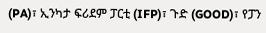(PA)፣ ኢንካታ ፍሪደም ፓርቲ (IFP)፣ ጉድ (GOOD)፣ የፓን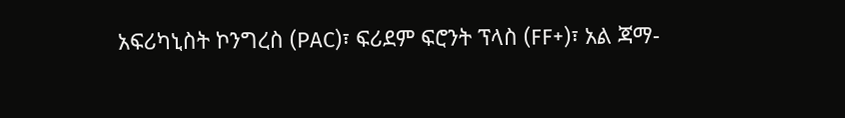አፍሪካኒስት ኮንግረስ (PAC)፣ ፍሪደም ፍሮንት ፕላስ (FF+)፣ አል ጃማ-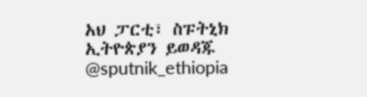አህ ፓርቲ፣ ስፑትኒክ ኢትዮጵያን ይወዳጁ @sputnik_ethiopia